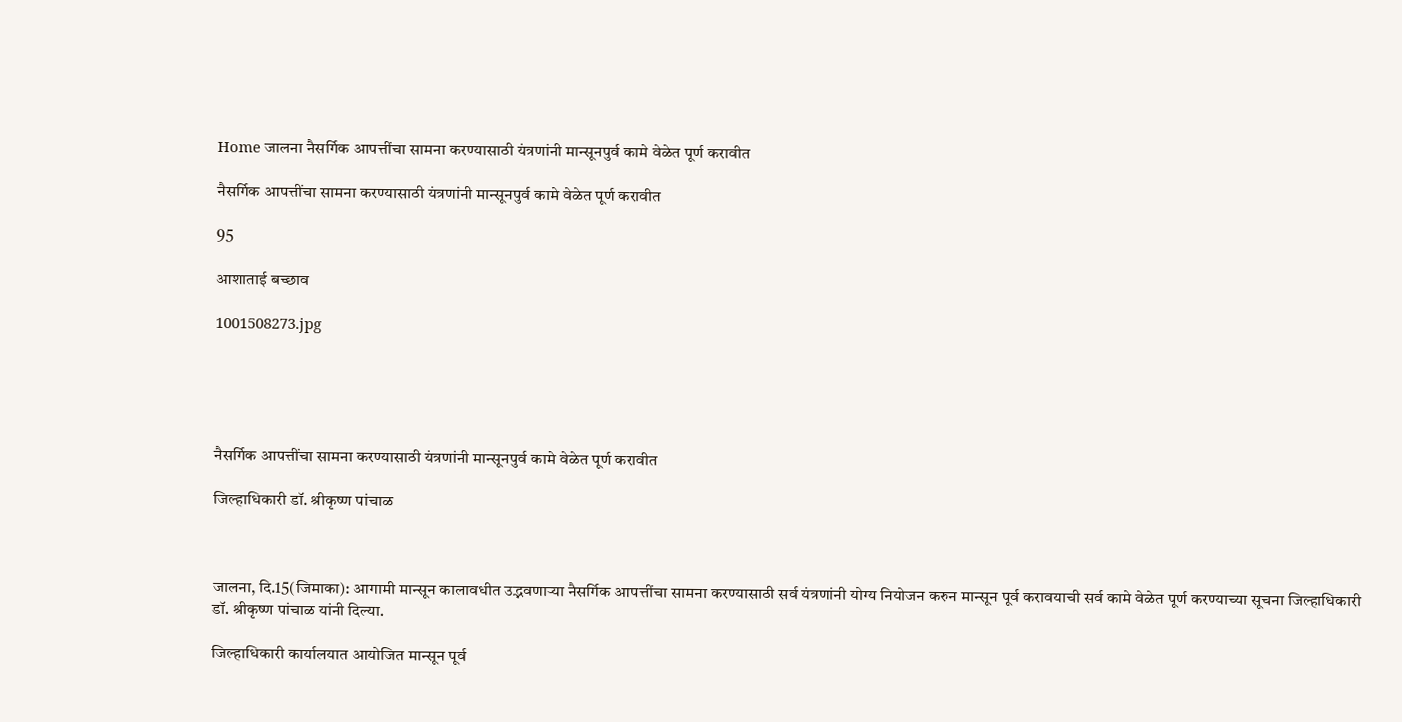Home जालना नैसर्गिक आपत्तींचा सामना करण्यासाठी यंत्रणांनी मान्सूनपुर्व कामे वेळेत पूर्ण करावीत

नैसर्गिक आपत्तींचा सामना करण्यासाठी यंत्रणांनी मान्सूनपुर्व कामे वेळेत पूर्ण करावीत

95

आशाताई बच्छाव

1001508273.jpg





नैसर्गिक आपत्तींचा सामना करण्यासाठी यंत्रणांनी मान्सूनपुर्व कामे वेळेत पूर्ण करावीत

जिल्हाधिकारी डॉ. श्रीकृष्ण पांचाळ



जालना, दि.15(जिमाका): आगामी मान्सून कालावधीत उद्भवणाऱ्या नैसर्गिक आपत्तींचा सामना करण्यासाठी सर्व यंत्रणांनी योग्य नियोजन करुन मान्सून पूर्व करावयाची सर्व कामे वेळेत पूर्ण करण्याच्या सूचना जिल्हाधिकारी डॉ. श्रीकृष्ण पांचाळ यांनी दिल्या.

जिल्हाधिकारी कार्यालयात आयोजित मान्सून पूर्व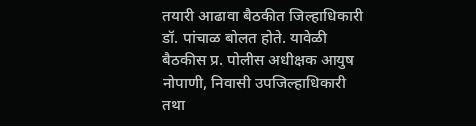तयारी आढावा बैठकीत जिल्हाधिकारी डॉ. पांचाळ बोलत होते. यावेळी बैठकीस प्र. पोलीस अधीक्षक आयुष नोपाणी, निवासी उपजिल्हाधिकारी तथा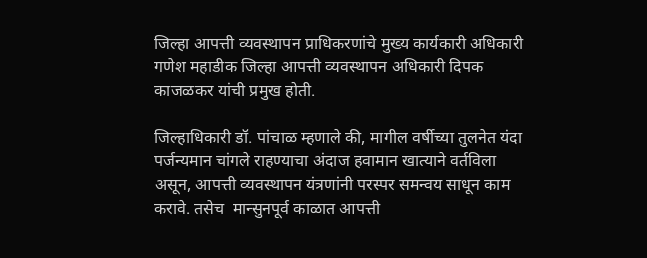जिल्हा आपत्ती व्यवस्थापन प्राधिकरणांचे मुख्य कार्यकारी अधिकारी गणेश महाडीक जिल्हा आपत्ती व्यवस्थापन अधिकारी दिपक काजळकर यांची प्रमुख होती.

जिल्हाधिकारी डॉ. पांचाळ म्हणाले की, मागील वर्षीच्या तुलनेत यंदा पर्जन्यमान चांगले राहण्याचा अंदाज हवामान खात्याने वर्तविला असून, आपत्ती व्यवस्थापन यंत्रणांनी परस्पर समन्वय साधून काम करावे. तसेच  मान्सुनपूर्व काळात आपत्ती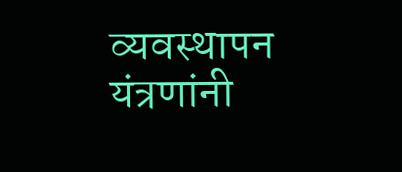व्यवस्थापन यंत्रणांनी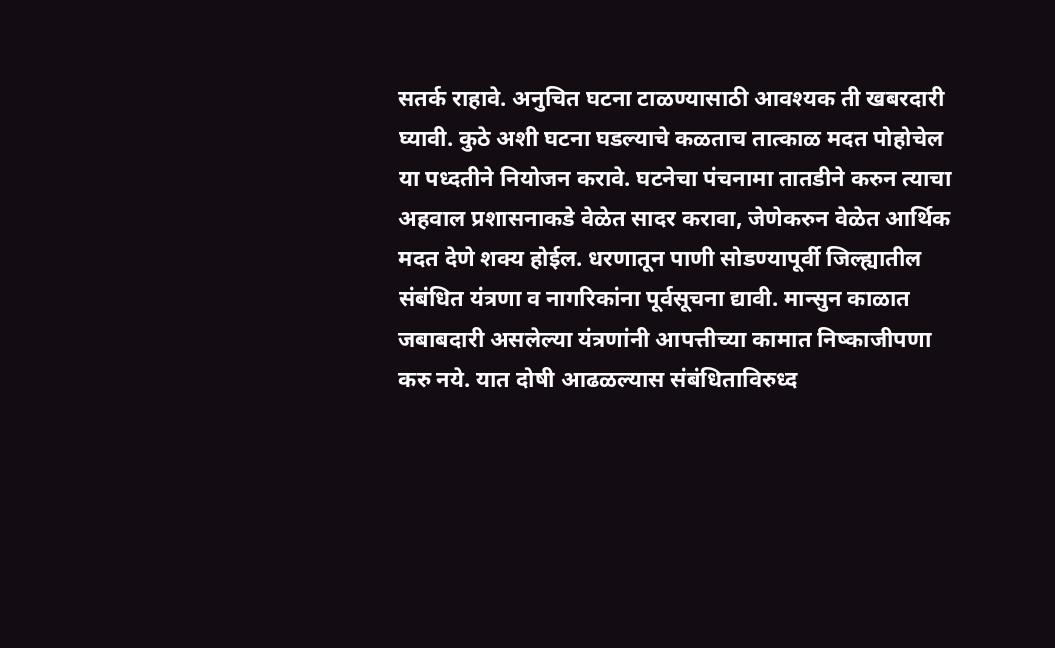सतर्क राहावे. अनुचित घटना टाळण्यासाठी आवश्यक ती खबरदारी घ्यावी. कुठे अशी घटना घडल्याचे कळताच तात्काळ मदत पोहोचेल या पध्दतीने नियोजन करावे. घटनेचा पंचनामा तातडीने करुन त्याचा अहवाल प्रशासनाकडे वेळेत सादर करावा, जेणेकरुन वेळेत आर्थिक मदत देणे शक्य होईल. धरणातून पाणी सोडण्यापूर्वी जिल्ह्यातील संबंधित यंत्रणा व नागरिकांना पूर्वसूचना द्यावी. मान्सुन काळात जबाबदारी असलेल्या यंत्रणांनी आपत्तीच्या कामात निष्काजीपणा करु नये. यात दोषी आढळल्यास संबंधिताविरुध्द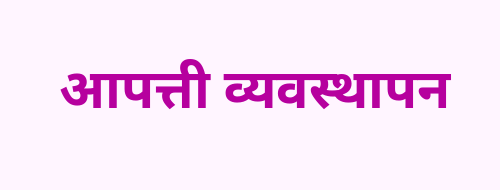आपत्ती व्यवस्थापन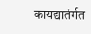कायद्यातंर्गत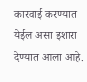कारवाई करण्यात येईल असा इशारा देण्यात आला आहे.